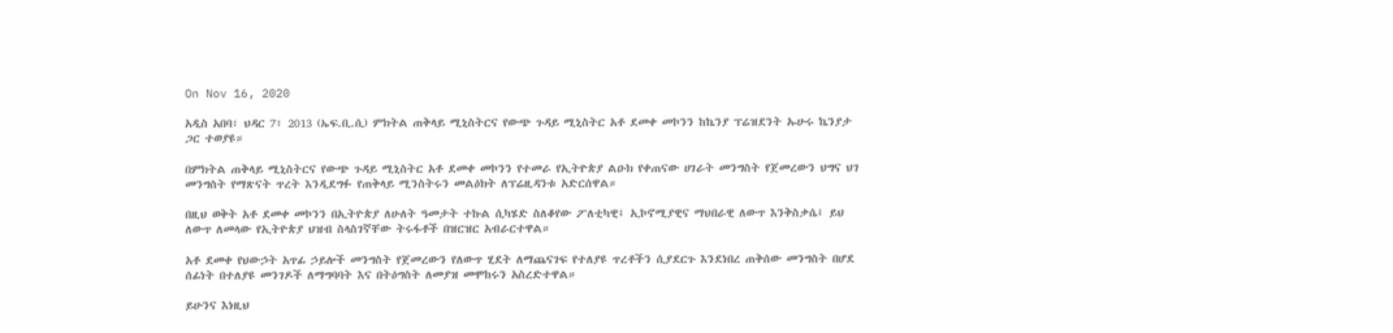On Nov 16, 2020

አዲስ አበባ፣ ህዳር 7፣ 2013 (ኤፍ.ቢ.ሲ) ምክትል ጠቅላይ ሚኒስትርና የውጭ ጉዳይ ሚኒስትር አቶ ደመቀ መኮንን ከኬንያ ፕሬዝደንት ኡሁሩ ኬንያታ ጋር ተወያዩ።

በምክትል ጠቅላይ ሚኒስትርና የውጭ ጉዳይ ሚኒስትር አቶ ደመቀ መኮንን የተመራ የኢትዮጵያ ልዑክ የቀጠናው ሀገራት መንግስት የጀመረውን ህግና ህገ መንግስት የማጽናት ጥረት እንዲደግፉ የጠቅላይ ሚንስትሩን መልዕክት ለፕሬዚዳንቱ አድርሰዋል።

በዚህ ወቅት አቶ ደመቀ መኮንን በኢትዮጵያ ለሁለት ዓመታት ተኩል ሲካሄድ ስለቆየው ፖለቲካዊ፤ ኢኮኖሚያዊና ማህበራዊ ለውጥ እንቅስቃሴ፤ ይህ ለውጥ ለመላው የኢትዮጵያ ህዝብ ስላስገኛቸው ትሩፋቶች በዝርዝር አብራርተዋል።

አቶ ደመቀ የህውኃት አጥፊ ኃይሎች መንግስት የጀመረውን የለውጥ ሂደት ለማጨናገፍ የተለያዩ ጥረቶችን ሲያደርጉ እንደነበረ ጠቅሰው መንግስት በሆደ ሰፊነት በተለያዩ መንገዶች ለማግባባት እና በትዕግስት ለመያዝ መሞከሩን አስረድተዋል።

ይሁንና እነዚህ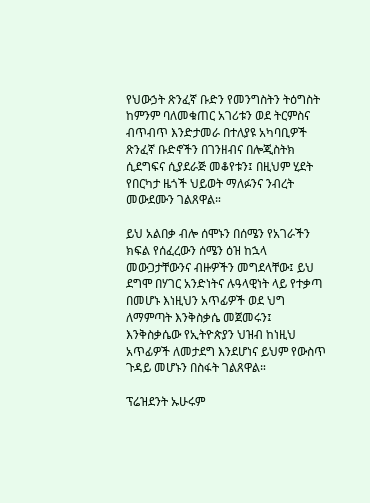የህውኃት ጽንፈኛ ቡድን የመንግስትን ትዕግስት ከምንም ባለመቁጠር አገሪቱን ወደ ትርምስና ብጥብጥ እንድታመራ በተለያዩ አካባቢዎች ጽንፈኛ ቡድኖችን በገንዘብና በሎጂስትክ ሲደግፍና ሲያደራጅ መቆየቱን፤ በዚህም ሂደት የበርካታ ዜጎች ህይወት ማለፉንና ንብረት መውደሙን ገልጸዋል።

ይህ አልበቃ ብሎ ሰሞኑን በሰሜን የአገራችን ክፍል የሰፈረውን ሰሜን ዕዝ ከኋላ መውጋታቸውንና ብዙዎችን መግደላቸው፤ ይህ ደግሞ በሃገር አንድነትና ሉዓላዊነት ላይ የተቃጣ በመሆኑ እነዚህን አጥፊዎች ወደ ህግ ለማምጣት እንቅስቃሴ መጀመሩን፤ እንቅስቃሴው የኢትዮጵያን ህዝብ ከነዚህ አጥፊዎች ለመታደግ እንደሆነና ይህም የውስጥ ጉዳይ መሆኑን በስፋት ገልጸዋል።

ፕሬዝደንት ኡሁሩም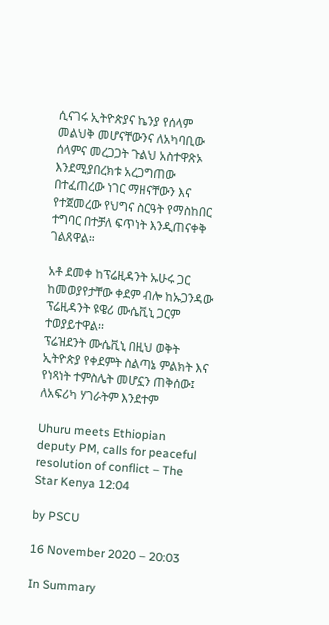ሲናገሩ ኢትዮጵያና ኬንያ የሰላም መልህቅ መሆናቸውንና ለአካባቢው ሰላምና መረጋጋት ጉልህ አስተዋጽኦ እንደሚያበረክቱ አረጋግጠው በተፈጠረው ነገር ማዘናቸውን እና የተጀመረው የህግና ስርዓት የማስከበር ተግባር በተቻለ ፍጥነት እንዲጠናቀቅ ገልጸዋል።

አቶ ደመቀ ከፕሬዚዳንት ኡሁሩ ጋር ከመወያየታቸው ቀደም ብሎ ከኡጋንዳው ፕሬዚዳንት ዩዌሪ ሙሴቪኒ ጋርም ተወያይተዋል፡፡
ፕሬዝደንት ሙሴቪኒ በዚህ ወቅት ኢትዮጵያ የቀደምት ስልጣኔ ምልክት እና የነጻነት ተምስሌት መሆኗን ጠቅሰው፤ ለአፍሪካ ሃገራትም እንደተም

Uhuru meets Ethiopian deputy PM, calls for peaceful resolution of conflict – The Star Kenya 12:04

by PSCU

16 November 2020 – 20:03

In Summary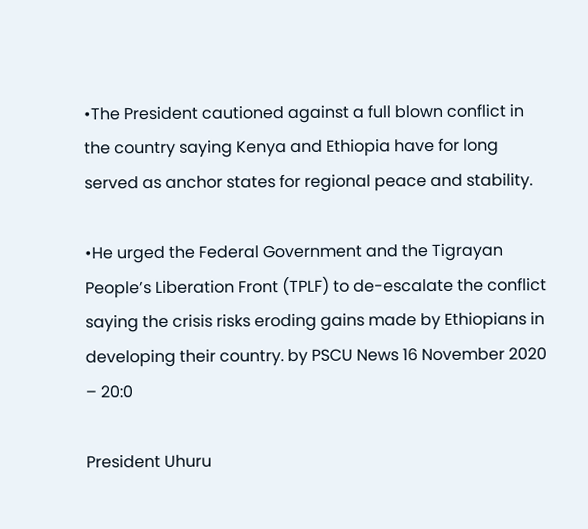•The President cautioned against a full blown conflict in the country saying Kenya and Ethiopia have for long served as anchor states for regional peace and stability.

•He urged the Federal Government and the Tigrayan People’s Liberation Front (TPLF) to de-escalate the conflict saying the crisis risks eroding gains made by Ethiopians in developing their country. by PSCU News 16 November 2020 – 20:0

President Uhuru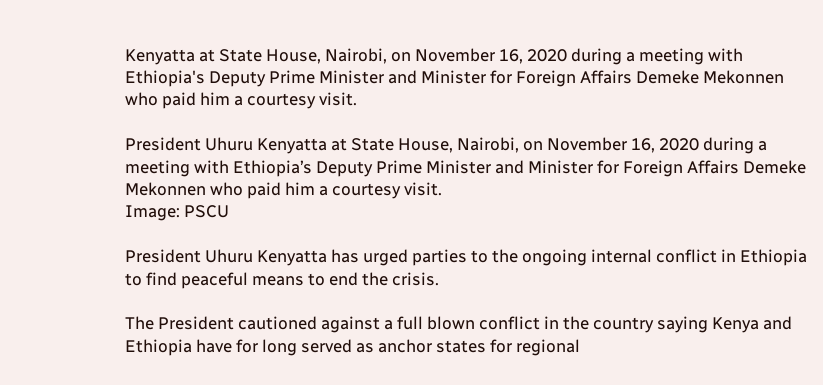Kenyatta at State House, Nairobi, on November 16, 2020 during a meeting with Ethiopia's Deputy Prime Minister and Minister for Foreign Affairs Demeke Mekonnen who paid him a courtesy visit.

President Uhuru Kenyatta at State House, Nairobi, on November 16, 2020 during a meeting with Ethiopia’s Deputy Prime Minister and Minister for Foreign Affairs Demeke Mekonnen who paid him a courtesy visit.
Image: PSCU

President Uhuru Kenyatta has urged parties to the ongoing internal conflict in Ethiopia to find peaceful means to end the crisis.

The President cautioned against a full blown conflict in the country saying Kenya and Ethiopia have for long served as anchor states for regional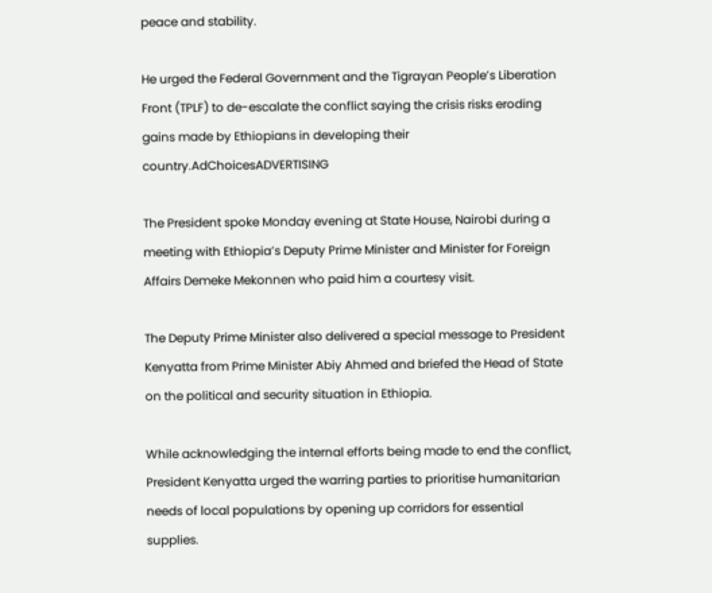peace and stability.

He urged the Federal Government and the Tigrayan People’s Liberation Front (TPLF) to de-escalate the conflict saying the crisis risks eroding gains made by Ethiopians in developing their country.AdChoicesADVERTISING

The President spoke Monday evening at State House, Nairobi during a meeting with Ethiopia’s Deputy Prime Minister and Minister for Foreign Affairs Demeke Mekonnen who paid him a courtesy visit.

The Deputy Prime Minister also delivered a special message to President Kenyatta from Prime Minister Abiy Ahmed and briefed the Head of State on the political and security situation in Ethiopia.

While acknowledging the internal efforts being made to end the conflict, President Kenyatta urged the warring parties to prioritise humanitarian needs of local populations by opening up corridors for essential supplies.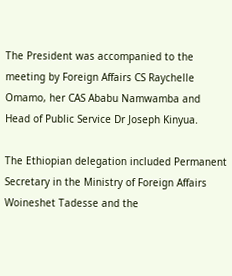The President was accompanied to the meeting by Foreign Affairs CS Raychelle Omamo, her CAS Ababu Namwamba and Head of Public Service Dr Joseph Kinyua.

The Ethiopian delegation included Permanent Secretary in the Ministry of Foreign Affairs Woineshet Tadesse and the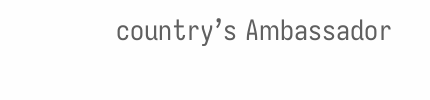country’s Ambassador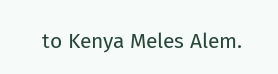to Kenya Meles Alem.